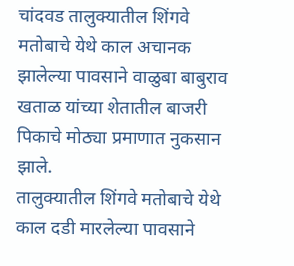चांदवड तालुक्यातील शिंगवे मतोबाचे येथे काल अचानक झालेल्या पावसाने वाळुबा बाबुराव खताळ यांच्या शेतातील बाजरी पिकाचे मोठ्या प्रमाणात नुकसान झाले.
तालुक्यातील शिंगवे मतोबाचे येथे काल दडी मारलेल्या पावसाने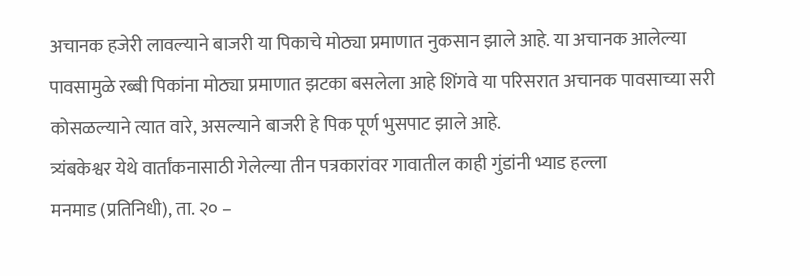अचानक हजेरी लावल्याने बाजरी या पिकाचे मोठ्या प्रमाणात नुकसान झाले आहे. या अचानक आलेल्या पावसामुळे रब्बी पिकांना मोठ्या प्रमाणात झटका बसलेला आहे शिंगवे या परिसरात अचानक पावसाच्या सरी कोसळल्याने त्यात वारे, असल्याने बाजरी हे पिक पूर्ण भुसपाट झाले आहे.
त्र्यंबकेश्वर येथे वार्तांकनासाठी गेलेल्या तीन पत्रकारांवर गावातील काही गुंडांनी भ्याड हल्ला
मनमाड (प्रतिनिधी), ता. २० –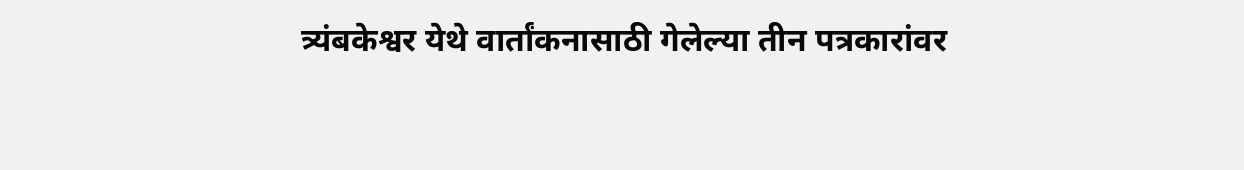त्र्यंबकेश्वर येथे वार्तांकनासाठी गेलेल्या तीन पत्रकारांवर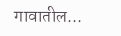गावातील...